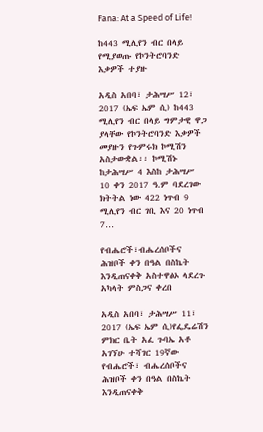Fana: At a Speed of Life!

ከ443 ሚሊየን ብር በላይ የሚያወጡ የኮንትሮባንድ እቃዎች ተያዙ

አዲስ አበባ፣ ታሕሣሥ 12፣ 2017 (ኤፍ ኤም ሲ) ከ443 ሚሊየን ብር በላይ ግምታዊ ዋጋ ያላቸው የኮንትሮባንድ እቃዎች መያዙን የጉምሩክ ኮሚሽን አስታውቋል፡፡ ኮሚሽኑ ከታሕሣሥ 4 እስከ ታሕሣሥ 10 ቀን 2017 ዓ.ም ባደረገው ክትትል ነው 422 ነጥብ 9 ሚሊየን ብር ገቢ እና 20 ነጥብ 7…

የብሔሮች፣ብሔረሰቦችና ሕዝቦች ቀን በዓል በስኬት እንዲጠናቀቅ አስተዋፅኦ ላደረጉ አካላት ምስጋና ቀረበ

አዲስ አበባ፣ ታሕሣሥ 11፣ 2017 (ኤፍ ኤም ሲ)የፌዴሬሽን ምክር ቤት አፈ ጉባኤ አቶ አገኘሁ ተሻገር 19ኛው የብሔሮች፣ ብሔረሰቦችና ሕዝቦች ቀን በዓል በስኬት እንዲጠናቀቅ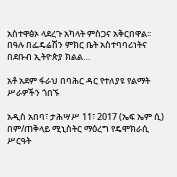አስተዋፅኦ ላደረጉ አካላት ምስጋና አቅርበዋል፡፡ በዓሉ በፌዴሬሽን ምክር ቤት አስተባባሪነትና በደቡብ ኢትዮጵያ ክልል…

አቶ አደም ፋራህ በባሕር ዳር የተለያዩ የልማት ሥራዎችን ጎበኙ

አዲስ አበባ፣ ታሕሣሥ 11፣ 2017 (ኤፍ ኤም ሲ) በም/ጠቅላይ ሚኒስትር ማዕረግ የዴሞክራሲ ሥርዓት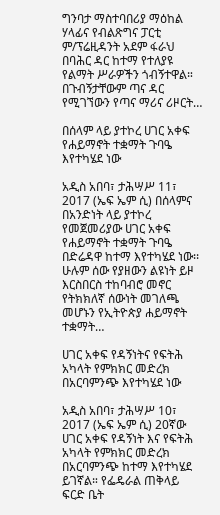ግንባታ ማስተባበሪያ ማዕከል ሃላፊና የብልጽግና ፓርቲ ም/ፕሬዚዳንት አደም ፋራህ በባሕር ዳር ከተማ የተለያዩ የልማት ሥራዎችን ጎብኝተዋል። በጉብኝታቸውም ጣና ዳር የሚገኘውን የጣና ማሪና ሪዞርት…

በሰላም ላይ ያተኮረ ሀገር አቀፍ የሐይማኖት ተቋማት ጉባዔ እየተካሄደ ነው

አዲስ አበባ፣ ታሕሣሥ 11፣ 2017 (ኤፍ ኤም ሲ) በሰላምና በአንድነት ላይ ያተኮረ የመጀመሪያው ሀገር አቀፍ የሐይማኖት ተቋማት ጉባዔ በድሬዳዋ ከተማ እየተካሄደ ነው፡፡ ሁሉም ሰው የያዘውን ልዩነት ይዞ እርስበርስ ተከባብሮ መኖር የትክክለኛ ሰውነት መገለጫ መሆኑን የኢትዮጵያ ሐይማኖት ተቋማት…

ሀገር አቀፍ የዳኝነትና የፍትሕ አካላት የምክክር መድረክ በአርባምንጭ እየተካሄደ ነው

አዲስ አበባ፣ ታሕሣሥ 10፣ 2017 (ኤፍ ኤም ሲ) 20ኛው ሀገር አቀፍ የዳኝነት እና የፍትሕ አካላት የምክክር መድረክ በአርባምንጭ ከተማ እየተካሄደ ይገኛል። የፌዴራል ጠቅላይ ፍርድ ቤት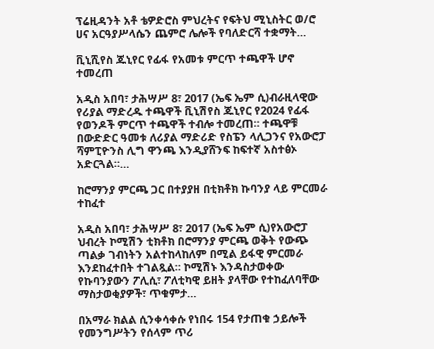ፕሬዚዳንት አቶ ቴዎድሮስ ምህረትና የፍትህ ሚኒስትር ወ/ሮ ሀና አርዓያሥላሴን ጨምሮ ሌሎች የባለድርሻ ተቋማት…

ቪኒሺየስ ጁኒየር የፊፋ የአመቱ ምርጥ ተጫዋች ሆኖ ተመረጠ

አዲስ አበባ፣ ታሕሣሥ 8፣ 2017 (ኤፍ ኤም ሲ)ብራዚላዊው የሪያል ማድረዱ ተጫዋች ቪኒሽየስ ጁኒየር የ2024 የፊፋ የወንዶች ምርጥ ተጫዋች ተብሎ ተመረጠ። ተጫዋቹ በውድድር ዓመቱ ለሪያል ማድሪድ የስፔን ላሊጋንና የአውሮፓ ሻምፒዮንስ ሊግ ዋንጫ እንዲያሸንፍ ከፍተኛ አስተፅኦ አድርጓል።…

ከሮማንያ ምርጫ ጋር በተያያዘ በቲክቶክ ኩባንያ ላይ ምርመራ ተከፈተ

አዲስ አበባ፣ ታሕሣሥ 8፣ 2017 (ኤፍ ኤም ሲ)የአውሮፓ ህብረት ኮሚሽን ቲክቶክ በሮማንያ ምርጫ ወቅት የውጭ ጣልቃ ገብነትን አልተከላከለም በሚል ይፋዊ ምርመራ እንደከፈተበት ተገልጿል። ኮሚሽኑ እንዳስታወቀው የኩባንያውን ፖሊሲ፣ ፖለቲካዊ ይዘት ያላቸው የተከፈለባቸው ማስታወቂያዎች፣ ጥቁምታ…

በአማራ ክልል ሲንቀሳቀሱ የነበሩ 154 የታጠቁ ኃይሎች የመንግሥትን የሰላም ጥሪ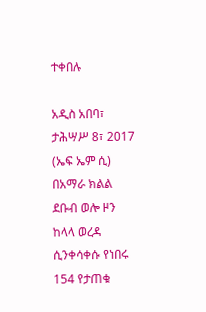ተቀበሉ

አዲስ አበባ፣ ታሕሣሥ 8፣ 2017 (ኤፍ ኤም ሲ) በአማራ ክልል ደቡብ ወሎ ዞን ከላላ ወረዳ ሲንቀሳቀሱ የነበሩ 154 የታጠቁ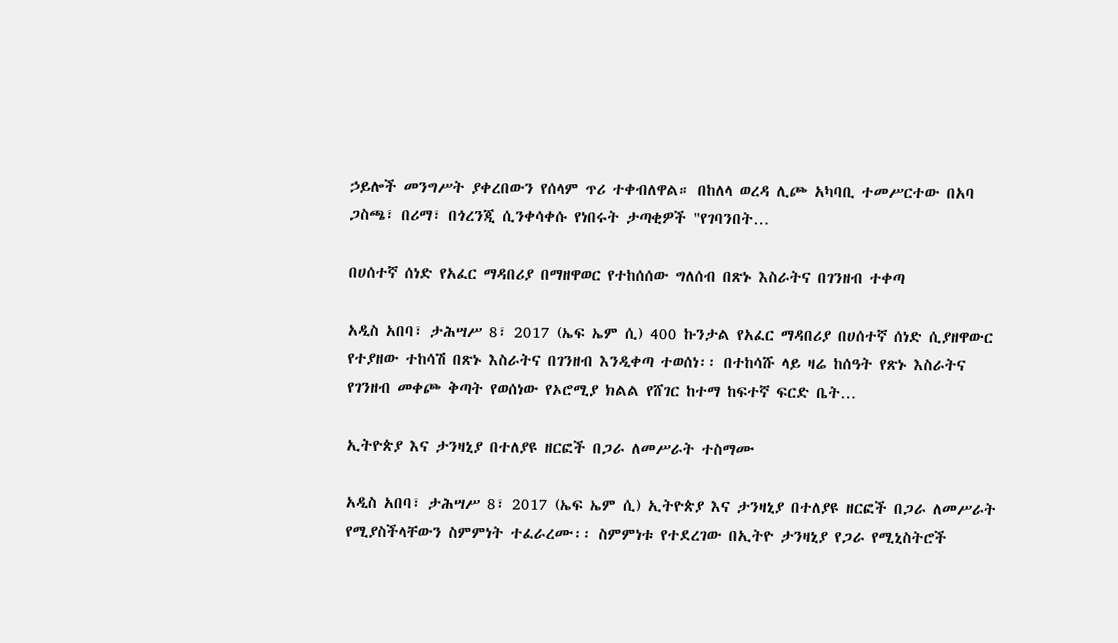ኃይሎች መንግሥት ያቀረበውን የሰላም ጥሪ ተቀብለዋል። በከለላ ወረዳ ሊጮ አካባቢ ተመሥርተው በአባ ጋስጫ፣ በሪማ፣ በጎረንጂ ሲንቀሳቀሱ የነበሩት ታጣቂዎች "የገባንበት…

በሀሰተኛ ሰነድ የአፈር ማዳበሪያ በማዘዋወር የተከሰሰው ግለሰብ በጽኑ እስራትና በገንዘብ ተቀጣ

አዲስ አበባ፣ ታሕሣሥ 8፣ 2017 (ኤፍ ኤም ሲ) 400 ኩንታል የአፈር ማዳበሪያ በሀሰተኛ ሰነድ ሲያዘዋውር የተያዘው ተከሳሽ በጽኑ እስራትና በገንዘብ እንዲቀጣ ተወሰነ፡፡ በተከሳሹ ላይ ዛሬ ከሰዓት የጽኑ እስራትና የገንዘብ መቀጮ ቅጣት የወሰነው የኦሮሚያ ክልል የሸገር ከተማ ከፍተኛ ፍርድ ቤት…

ኢትዮጵያ እና ታንዛኒያ በተለያዩ ዘርፎች በጋራ ለመሥራት ተስማሙ

አዲስ አበባ፣ ታሕሣሥ 8፣ 2017 (ኤፍ ኤም ሲ) ኢትዮጵያ እና ታንዛኒያ በተለያዩ ዘርፎች በጋራ ለመሥራት የሚያስችላቸውን ስምምነት ተፈራረሙ፡፡ ስምምነቱ የተደረገው በኢትዮ ታንዛኒያ የጋራ የሚኒስትሮች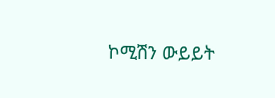ኮሚሽን ውይይት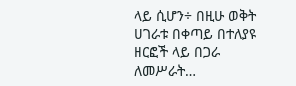ላይ ሲሆን÷ በዚሁ ወቅት ሀገራቱ በቀጣይ በተለያዩ ዘርፎች ላይ በጋራ ለመሥራት…